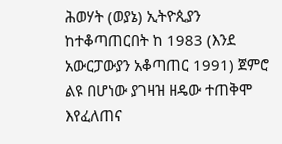ሕወሃት (ወያኔ) ኢትዮጲያን ከተቆጣጠርበት ከ 1983 (እንደ አውርፓውያን አቆጣጠር 1991) ጀምሮ ልዩ በሆነው ያገዛዝ ዘዴው ተጠቅሞ እየፈለጠና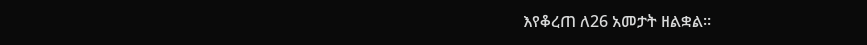እየቆረጠ ለ26 አመታት ዘልቋል።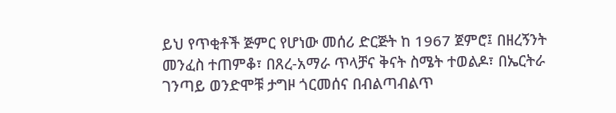ይህ የጥቂቶች ጅምር የሆነው መሰሪ ድርጅት ከ 1967 ጀምሮ፤ በዘረኝንት መንፈስ ተጠምቆ፣ በጸረ-አማራ ጥላቻና ቅናት ስሜት ተወልዶ፣ በኤርትራ ገንጣይ ወንድሞቹ ታግዞ ጎርመሰና በብልጣብልጥ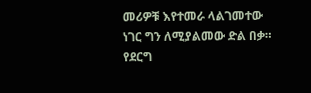መሪዎቹ እየተመራ ላልገመተው ነገር ግን ለሚያልመው ድል በቃ። የደርግ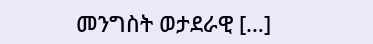መንግስት ወታደራዊ […]